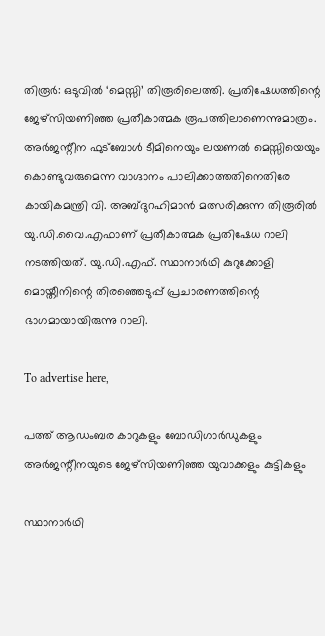തിരൂർ: ഒടുവിൽ ‘മെസ്സി’ തിരൂരിലെത്തി. പ്രതിഷേധത്തിന്റെ ജേഴ്‌സിയണിഞ്ഞ പ്രതീകാത്മക രൂപത്തിലാണെന്നുമാത്രം. അർജന്റീന ഫുട്‌ബോൾ ടീമിനെയും ലയണൽ മെസ്സിയെയും കൊണ്ടുവരുമെന്ന വാഗ്ദാനം പാലിക്കാത്തതിനെതിരേ കായികമന്ത്രി വി. അബ്ദുറഹിമാൻ മത്സരിക്കുന്ന തിരൂരിൽ യു.ഡി.വൈ.എഫാണ് പ്രതീകാത്മക പ്രതിഷേധ റാലി നടത്തിയത്. യു.ഡി.എഫ്. സ്ഥാനാർഥി കുറുക്കോളി മൊയ്തീനിന്റെ തിരഞ്ഞെടുപ്പ് പ്രചാരണത്തിന്റെ ഭാഗമായായിരുന്നു റാലി.

To advertise here,

പത്ത് ആഡംബര കാറുകളും ബോഡിഗാർഡുകളും അർജന്റീനയുടെ ജേഴ്സിയണിഞ്ഞ യുവാക്കളും കുട്ടികളും

സ്ഥാനാർഥി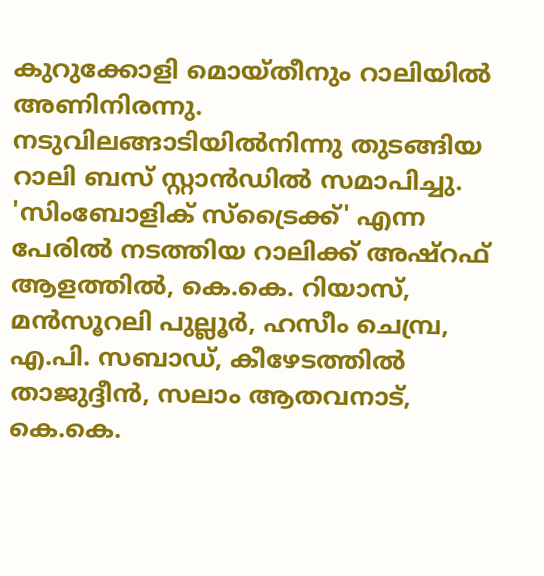കുറുക്കോളി മൊയ്തീനും റാലിയിൽ അണിനിരന്നു. നടുവിലങ്ങാടിയിൽനിന്നു തുടങ്ങിയ റാലി ബസ് സ്റ്റാൻഡിൽ സമാപിച്ചു. 'സിംബോളിക് സ്‌ട്രൈക്ക്' എന്ന പേരിൽ നടത്തിയ റാലിക്ക് അഷ്‌റഫ് ആളത്തിൽ, കെ.കെ. റിയാസ്, മൻസൂറലി പുല്ലൂർ, ഹസീം ചെമ്പ്ര, എ.പി. സബാഡ്, കീഴേടത്തിൽ താജുദ്ദീൻ, സലാം ആതവനാട്, കെ.കെ.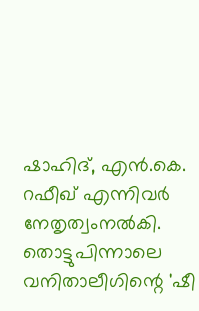ഷാഹിദ്, എൻ.കെ. റഫീഖ് എന്നിവർ നേതൃത്വംനൽകി. തൊട്ടുപിന്നാലെ വനിതാലീഗിന്റെ 'ഷീ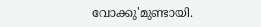വോക്കു'മുണ്ടായി.